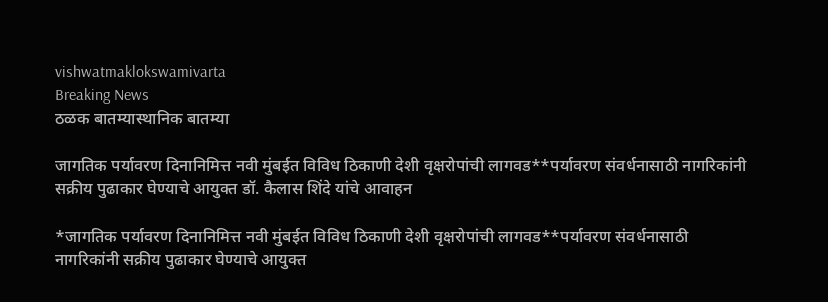vishwatmaklokswamivarta
Breaking News
ठळक बातम्यास्थानिक बातम्या

जागतिक पर्यावरण दिनानिमित्त नवी मुंबईत विविध ठिकाणी देशी वृक्षरोपांची लागवड**पर्यावरण संवर्धनासाठी नागरिकांनी सक्रीय पुढाकार घेण्याचे आयुक्त डॉ. कैलास शिंदे यांचे आवाहन

*जागतिक पर्यावरण दिनानिमित्त नवी मुंबईत विविध ठिकाणी देशी वृक्षरोपांची लागवड**पर्यावरण संवर्धनासाठी नागरिकांनी सक्रीय पुढाकार घेण्याचे आयुक्त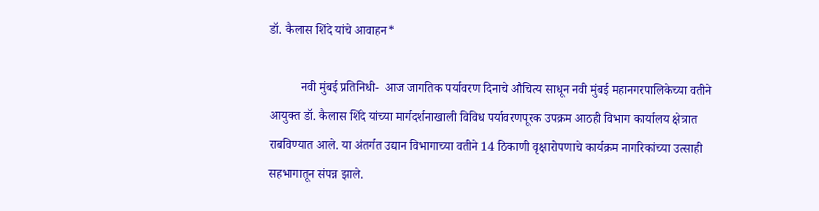डॉ. कैलास शिंदे यांचे आवाहन*

          नवी मुंबई प्रतिनिधी-  आज जागतिक पर्यावरण दिनाचे औचित्य साधून नवी मुंबई महानगरपालिकेच्या वतीने आयुक्त डॉ. कैलास शिंदे यांच्या मार्गदर्शनाखाली विविध पर्यावरणपूरक उपक्रम आठही विभाग कार्यालय क्षेत्रात राबविण्यात आले. या अंतर्गत‍ उद्यान विभागाच्या वतीने 14 ठिकाणी वृक्षारोपणाचे कार्यक्रम नागरिकांच्या उत्साही सहभागातून संपन्न झाले.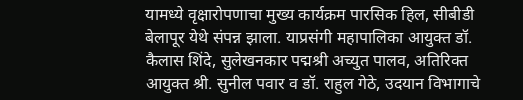यामध्ये वृक्षारोपणाचा मुख्य कार्यक्रम पारसिक हिल, सीबीडी बेलापूर येथे संपन्न झाला. याप्रसंगी महापालिका आयुक्त डॉ. कैलास शिंदे, सुलेखनकार पद्मश्री अच्युत पालव, अतिरिक्त आयुक्त श्री. सुनील पवार व डॉ. राहुल गेठे, उदयान विभागाचे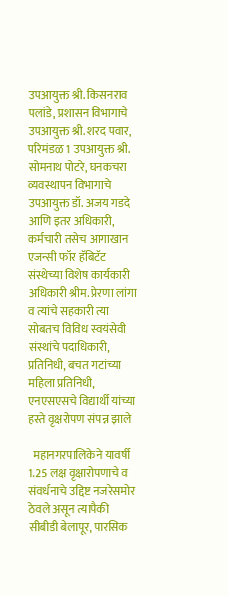उपआयुक्त श्री. किसनराव पलांडे, प्रशासन विभागाचे उपआयुक्त श्री. शरद पवार, परिमंडळ 1 उपआयुक्त श्री. सोमनाथ पोटरे, घनकचरा व्यवस्थापन विभागाचे उपआयुक्त डॉ. अजय गडदे आणि इतर अधिकारी, कर्मचारी तसेच आगाखान एजन्सी फॉर हॅबिटॅट संस्थेच्या विशेष कार्यकारी अधिकारी श्रीम. प्रेरणा लांगा व त्यांचे सहकारी त्या सोबतच विविध स्वयंसेवी संस्थांचे पदाधिकारी, प्रतिनिधी, बचत गटांच्या महिला प्रतिनिधी, एनएसएसचे विद्यार्थी यांच्या हस्ते वृक्षरोपण संपन्न झाले

  महानगरपालिकेने यावर्षी 1.25 लक्ष वृक्षारोपणाचे व संवर्धनाचे उद्द‍िष्ट नजरेसमोर ठेवले असून त्यापैकी सीबीडी बेलापूर, पारसिक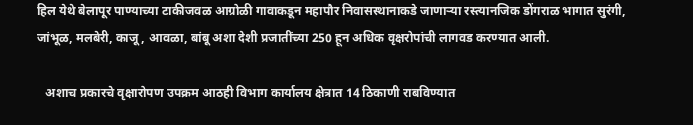हिल येथे बेलापूर पाण्याच्या टाकीजवळ आग्रोळी गावाकडून महापौर निवासस्थानाकडे जाणाऱ्या रस्त्यानजिक डोंगराळ भागात सुरंगी, जांभूळ, मलबेरी, काजू, आवळा, बांबू अशा देशी प्रजातींच्या 250 हून अधिक वृक्षरोपांची लागवड करण्यात आली.

   अशाच प्रकारचे वृक्षारोपण उपक्रम आठही विभाग कार्यालय क्षेत्रात 14 ठिकाणी राबविण्यात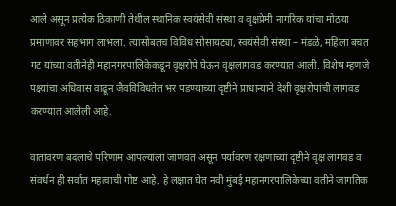आले असून प्रत्येक ठिकाणी तेथील स्थानिक स्वयंसेवी संस्था व वृक्षप्रेमी नागरिक यांचा मोठया प्रमाणावर सहभाग लाभला. त्यासोबतच विविध सोसायट्या, स्वयंसेवी संस्था – मंडळे, महिला बचत गट यांच्या वतीनेही महानगरपालिकेकडून वृक्षरोपे घेऊन वृक्षलागवड करण्यात आली. विशेष म्हणजे पक्ष्यांचा अधिवास वाढून जैवविविधतेत भर पडण्याच्या दृष्टीने प्राधान्याने देशी वृक्षरोपांची लागवड करण्यात आलेली आहे.

वातावरण बदलाचे परिणाम आपल्याला जाणवत असून पर्यावरण रक्षणाच्या दृष्टीने वृक्ष लागवड व संवर्धन ही सर्वात महत्वाची गोष्ट आहे. हे लक्षात घेत नवी मुंबई महानगरपालिकेच्या वतीने जागतिक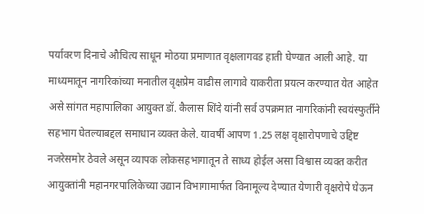पर्यावरण दिनाचे औचित्य साधून मोठया प्रमाणात वृक्षलागवड हाती घेण्यात आली आहे. या माध्यमातून नागरिकांच्या मनातील वृक्षप्रेम वाढीस लागावे याकरीता प्रयत्न करण्यात येत आहेत असे सांगत महापालिका आयुक्त डॉ. कैलास शिंदे यांनी सर्व उपक्रमात नागरिकांनी स्वयंस्फुर्तीने सहभाग घेतल्याबद्दल समाधान व्यक्त केले. यावर्षी आपण 1.25 लक्ष वृक्षारोपणाचे उद्द‍िष्ट नजरेसमोर ठेवले असून व्यापक लोकसहभागातून ते साध्य होईल असा विश्वास व्यक्त करीत आयुक्तांनी महानगरपालिकेच्या उद्यान विभागामार्फत विनामूल्य देण्यात येणारी वृक्षरोपे घेऊन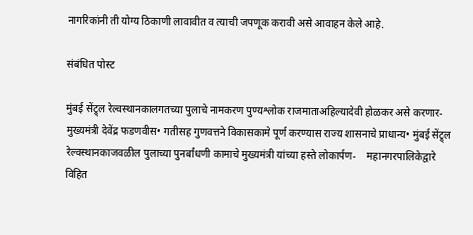नागरिकांनी ती योग्य ठिकाणी लावावीत व त्याची जपणूक करावी असे आवाहन केले आहे.

संबंधित पोस्ट

मुंबई सेंट्र्ल रेल्वस्थानकालगतच्या पुलाचे नामकरण पुण्यश्लोक राजमाताअहिल्यादेवी होळकर असे करणार- मुख्यमंत्री देवेंद्र फडणवीस• गतीसह गुणवत्तने विकासकामे पूर्ण करण्यास राज्य शासनाचे प्राधान्य• मुंबई सेंट्र्ल रेल्वस्थानकाजवळील पुलाच्या पुनर्बांधणी कामाचे मुख्यमंत्री यांच्या हस्ते लोकार्पण-    महानगरपालिकेद्वारे विहित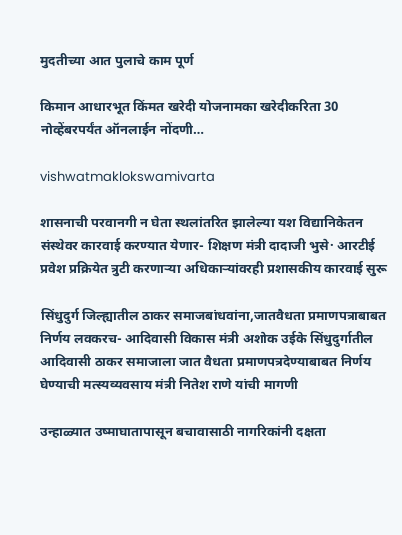मुदतीच्या आत पुलाचे काम पूर्ण

किमान आधारभूत किंमत खरेदी योजनामका खरेदीकरिता 30 नोव्हेंबरपर्यंत ऑनलाईन नोंदणी…

vishwatmaklokswamivarta

शासनाची परवानगी न घेता स्थलांतरित झालेल्या यश विद्यानिकेतन संस्थेवर कारवाई करण्यात येणार- शिक्षण मंत्री दादाजी भुसे· आरटीई प्रवेश प्रक्रियेत त्रुटी करणाऱ्या अधिकाऱ्यांवरही प्रशासकीय कारवाई सुरू

सिंधुदुर्ग जिल्ह्यातील ठाकर समाजबांधवांना,जातवैधता प्रमाणपत्राबाबत निर्णय लवकरच- आदिवासी विकास मंत्री अशोक उईके सिंधुदुर्गातील आदिवासी ठाकर समाजाला जात वैधता प्रमाणपत्रदेण्याबाबत निर्णय घेण्याची मत्स्यव्यवसाय मंत्री नितेश राणे यांची मागणी

उन्हाळ्यात उष्माघातापासून बचावासाठी नागरिकांनी दक्षता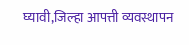घ्यावी,जिल्हा आपत्ती व्यवस्थापन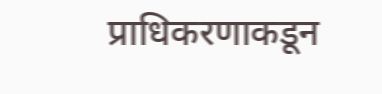प्राधिकरणाकडून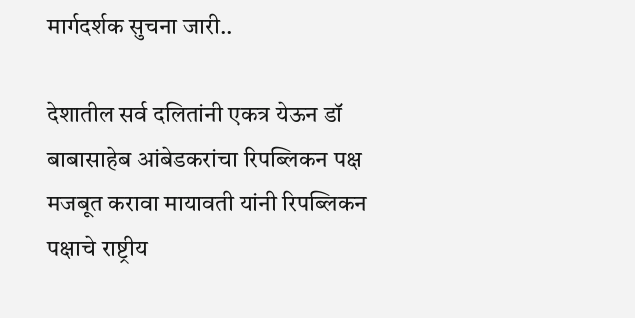मार्गदर्शक सुचना जारी..

देशातील सर्व दलितांनी एकत्र येऊन डॉ बाबासाहेब आंबेडकरांचा रिपब्लिकन पक्ष मजबूत करावा मायावती यांनी रिपब्लिकन पक्षाचे राष्ट्रीय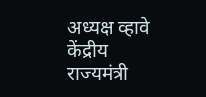अध्यक्ष व्हावे केंद्रीय राज्यमंत्री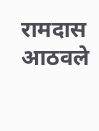रामदास आठवले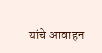यांचे आवाहन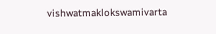vishwatmaklokswamivarta